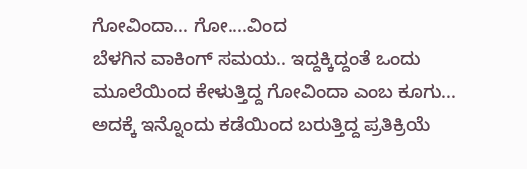ಗೋವಿಂದಾ... ಗೋ....ವಿಂದ
ಬೆಳಗಿನ ವಾಕಿಂಗ್ ಸಮಯ.. ಇದ್ದಕ್ಕಿದ್ದಂತೆ ಒಂದು ಮೂಲೆಯಿಂದ ಕೇಳುತ್ತಿದ್ದ ಗೋವಿಂದಾ ಎಂಬ ಕೂಗು... ಅದಕ್ಕೆ ಇನ್ನೊಂದು ಕಡೆಯಿಂದ ಬರುತ್ತಿದ್ದ ಪ್ರತಿಕ್ರಿಯೆ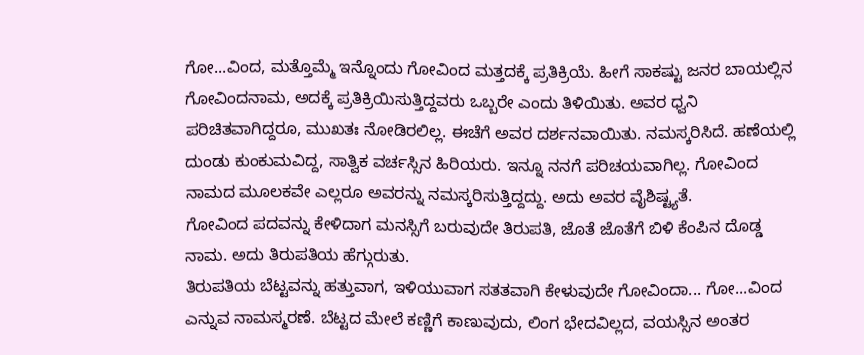ಗೋ...ವಿಂದ, ಮತ್ತೊಮ್ಮೆ ಇನ್ನೊಂದು ಗೋವಿಂದ ಮತ್ತದಕ್ಕೆ ಪ್ರತಿಕ್ರಿಯೆ. ಹೀಗೆ ಸಾಕಷ್ಟು ಜನರ ಬಾಯಲ್ಲಿನ ಗೋವಿಂದನಾಮ, ಅದಕ್ಕೆ ಪ್ರತಿಕ್ರಿಯಿಸುತ್ತಿದ್ದವರು ಒಬ್ಬರೇ ಎಂದು ತಿಳಿಯಿತು. ಅವರ ಧ್ವನಿ ಪರಿಚಿತವಾಗಿದ್ದರೂ, ಮುಖತಃ ನೋಡಿರಲಿಲ್ಲ. ಈಚೆಗೆ ಅವರ ದರ್ಶನವಾಯಿತು. ನಮಸ್ಕರಿಸಿದೆ. ಹಣೆಯಲ್ಲಿ ದುಂಡು ಕುಂಕುಮವಿದ್ದ, ಸಾತ್ವಿಕ ವರ್ಚಸ್ಸಿನ ಹಿರಿಯರು. ಇನ್ನೂ ನನಗೆ ಪರಿಚಯವಾಗಿಲ್ಲ. ಗೋವಿಂದ ನಾಮದ ಮೂಲಕವೇ ಎಲ್ಲರೂ ಅವರನ್ನು ನಮಸ್ಕರಿಸುತ್ತಿದ್ದದ್ದು. ಅದು ಅವರ ವೈಶಿಷ್ಟ್ಯತೆ.
ಗೋವಿಂದ ಪದವನ್ನು ಕೇಳಿದಾಗ ಮನಸ್ಸಿಗೆ ಬರುವುದೇ ತಿರುಪತಿ, ಜೊತೆ ಜೊತೆಗೆ ಬಿಳಿ ಕೆಂಪಿನ ದೊಡ್ಡ ನಾಮ. ಅದು ತಿರುಪತಿಯ ಹೆಗ್ಗುರುತು.
ತಿರುಪತಿಯ ಬೆಟ್ಟವನ್ನು ಹತ್ತುವಾಗ, ಇಳಿಯುವಾಗ ಸತತವಾಗಿ ಕೇಳುವುದೇ ಗೋವಿಂದಾ... ಗೋ...ವಿಂದ ಎನ್ನುವ ನಾಮಸ್ಮರಣೆ. ಬೆಟ್ಟದ ಮೇಲೆ ಕಣ್ಣಿಗೆ ಕಾಣುವುದು, ಲಿಂಗ ಭೇದವಿಲ್ಲದ, ವಯಸ್ಸಿನ ಅಂತರ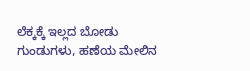ಲೆಕ್ಕಕ್ಕೆ ಇಲ್ಲದ ಬೋಡು ಗುಂಡುಗಳು, ಹಣೆಯ ಮೇಲಿನ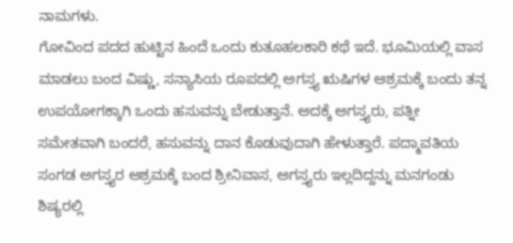ನಾಮಗಳು.
ಗೋವಿಂದ ಪದದ ಹುಟ್ಟಿನ ಹಿಂದೆ ಒಂದು ಕುತೂಹಲಕಾರಿ ಕಥೆ ಇದೆ. ಭೂಮಿಯಲ್ಲಿ ವಾಸ ಮಾಡಲು ಬಂದ ವಿಷ್ಣು, ಸನ್ಯಾಸಿಯ ರೂಪದಲ್ಲಿ ಅಗಸ್ತ್ಯ ಋಷಿಗಳ ಆಶ್ರಮಕ್ಕೆ ಬಂದು ತನ್ನ ಉಪಯೋಗಕ್ಕಾಗಿ ಒಂದು ಹಸುವನ್ನು ಬೇಡುತ್ತಾನೆ. ಅದಕ್ಕೆ ಅಗಸ್ತ್ಯರು, ಪತ್ನೀ ಸಮೇತವಾಗಿ ಬಂದರೆ, ಹಸುವನ್ನು ದಾನ ಕೊಡುವುದಾಗಿ ಹೇಳುತ್ತಾರೆ. ಪದ್ಮಾವತಿಯ ಸಂಗಡ ಅಗಸ್ತ್ಯರ ಆಶ್ರಮಕ್ಕೆ ಬಂದ ಶ್ರೀನಿವಾಸ, ಅಗಸ್ತ್ಯರು ಇಲ್ಲದಿದ್ದನ್ನು ಮನಗಂಡು ಶಿಷ್ಯರಲ್ಲಿ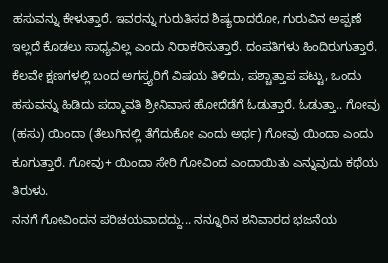ಹಸುವನ್ನು ಕೇಳುತ್ತಾರೆ. ಇವರನ್ನು ಗುರುತಿಸದ ಶಿಷ್ಯರಾದರೋ, ಗುರುವಿನ ಅಪ್ಪಣೆ ಇಲ್ಲದೆ ಕೊಡಲು ಸಾಧ್ಯವಿಲ್ಲ ಎಂದು ನಿರಾಕರಿಸುತ್ತಾರೆ. ದಂಪತಿಗಳು ಹಿಂದಿರುಗುತ್ತಾರೆ. ಕೆಲವೇ ಕ್ಷಣಗಳಲ್ಲಿ ಬಂದ ಅಗಸ್ತ್ಯರಿಗೆ ವಿಷಯ ತಿಳಿದು, ಪಶ್ಚಾತ್ತಾಪ ಪಟ್ಟು, ಒಂದು ಹಸುವನ್ನು ಹಿಡಿದು ಪದ್ಮಾವತಿ ಶ್ರೀನಿವಾಸ ಹೋದೆಡೆಗೆ ಓಡುತ್ತಾರೆ. ಓಡುತ್ತಾ.. ಗೋವು (ಹಸು) ಯಿಂದಾ (ತೆಲುಗಿನಲ್ಲಿ ತೆಗೆದುಕೋ ಎಂದು ಅರ್ಥ) ಗೋವು ಯಿಂದಾ ಎಂದು ಕೂಗುತ್ತಾರೆ. ಗೋವು+ ಯಿಂದಾ ಸೇರಿ ಗೋವಿಂದ ಎಂದಾಯಿತು ಎನ್ನುವುದು ಕಥೆಯ ತಿರುಳು.
ನನಗೆ ಗೋವಿಂದನ ಪರಿಚಯವಾದದ್ದು... ನನ್ನೂರಿನ ಶನಿವಾರದ ಭಜನೆಯ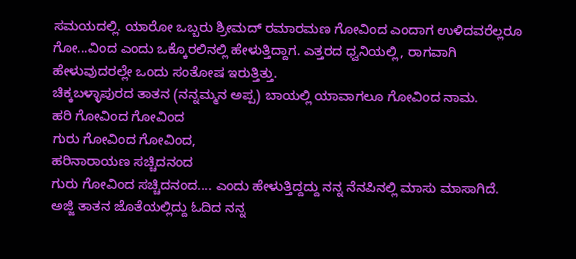ಸಮಯದಲ್ಲಿ. ಯಾರೋ ಒಬ್ಬರು ಶ್ರೀಮದ್ ರಮಾರಮಣ ಗೋವಿಂದ ಎಂದಾಗ ಉಳಿದವರೆಲ್ಲರೂ ಗೋ...ವಿಂದ ಎಂದು ಒಕ್ಕೊರಲಿನಲ್ಲಿ ಹೇಳುತ್ತಿದ್ದಾಗ. ಎತ್ತರದ ಧ್ವನಿಯಲ್ಲಿ, ರಾಗವಾಗಿ ಹೇಳುವುದರಲ್ಲೇ ಒಂದು ಸಂತೋಷ ಇರುತ್ತಿತ್ತು.
ಚಿಕ್ಕಬಳ್ಳಾಪುರದ ತಾತನ (ನನ್ನಮ್ಮನ ಅಪ್ಪ) ಬಾಯಲ್ಲಿ ಯಾವಾಗಲೂ ಗೋವಿಂದ ನಾಮ.
ಹರಿ ಗೋವಿಂದ ಗೋವಿಂದ
ಗುರು ಗೋವಿಂದ ಗೋವಿಂದ,
ಹರಿನಾರಾಯಣ ಸಚ್ಚಿದನಂದ
ಗುರು ಗೋವಿಂದ ಸಚ್ಚಿದನಂದ.... ಎಂದು ಹೇಳುತ್ತಿದ್ದದ್ದು ನನ್ನ ನೆನಪಿನಲ್ಲಿ ಮಾಸು ಮಾಸಾಗಿದೆ. ಅಜ್ಜಿ ತಾತನ ಜೊತೆಯಲ್ಲಿದ್ದು ಓದಿದ ನನ್ನ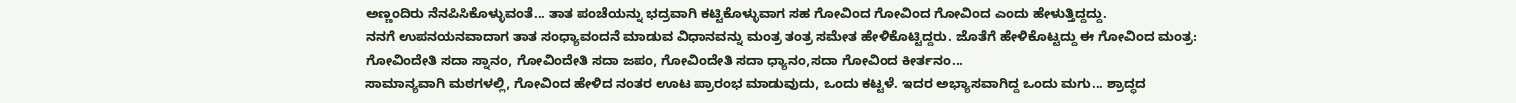ಅಣ್ಣಂದಿರು ನೆನಪಿಸಿಕೊಳ್ಳುವಂತೆ... ತಾತ ಪಂಚೆಯನ್ನು ಭದ್ರವಾಗಿ ಕಟ್ಟಿಕೊಳ್ಳುವಾಗ ಸಹ ಗೋವಿಂದ ಗೋವಿಂದ ಗೋವಿಂದ ಎಂದು ಹೇಳುತ್ತಿದ್ದದ್ದು.
ನನಗೆ ಉಪನಯನವಾದಾಗ ತಾತ ಸಂಧ್ಯಾವಂದನೆ ಮಾಡುವ ವಿಧಾನವನ್ನು ಮಂತ್ರ ತಂತ್ರ ಸಮೇತ ಹೇಳಿಕೊಟ್ಟಿದ್ದರು. ಜೊತೆಗೆ ಹೇಳಿಕೊಟ್ಟದ್ದು ಈ ಗೋವಿಂದ ಮಂತ್ರ:
ಗೋವಿಂದೇತಿ ಸದಾ ಸ್ನಾನಂ, ಗೋವಿಂದೇತಿ ಸದಾ ಜಪಂ, ಗೋವಿಂದೇತಿ ಸದಾ ಧ್ಯಾನಂ,ಸದಾ ಗೋವಿಂದ ಕೀರ್ತನಂ...
ಸಾಮಾನ್ಯವಾಗಿ ಮಠಗಳಲ್ಲಿ, ಗೋವಿಂದ ಹೇಳಿದ ನಂತರ ಊಟ ಪ್ರಾರಂಭ ಮಾಡುವುದು, ಒಂದು ಕಟ್ಟಳೆ. ಇದರ ಅಭ್ಯಾಸವಾಗಿದ್ದ ಒಂದು ಮಗು... ಶ್ರಾದ್ಧದ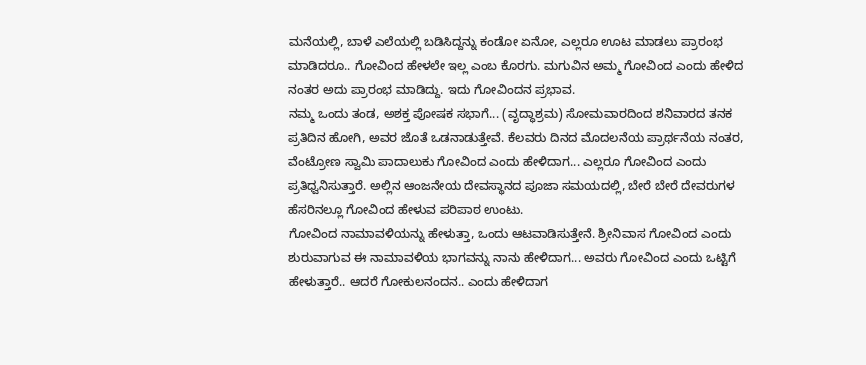ಮನೆಯಲ್ಲಿ, ಬಾಳೆ ಎಲೆಯಲ್ಲಿ ಬಡಿಸಿದ್ದನ್ನು ಕಂಡೋ ಏನೋ, ಎಲ್ಲರೂ ಊಟ ಮಾಡಲು ಪ್ರಾರಂಭ ಮಾಡಿದರೂ.. ಗೋವಿಂದ ಹೇಳಲೇ ಇಲ್ಲ ಎಂಬ ಕೊರಗು. ಮಗುವಿನ ಅಮ್ಮ ಗೋವಿಂದ ಎಂದು ಹೇಳಿದ ನಂತರ ಅದು ಪ್ರಾರಂಭ ಮಾಡಿದ್ದು. ಇದು ಗೋವಿಂದನ ಪ್ರಭಾವ.
ನಮ್ಮ ಒಂದು ತಂಡ, ಅಶಕ್ತ ಪೋಷಕ ಸಭಾಗೆ... (ವೃದ್ಧಾಶ್ರಮ) ಸೋಮವಾರದಿಂದ ಶನಿವಾರದ ತನಕ ಪ್ರತಿದಿನ ಹೋಗಿ, ಅವರ ಜೊತೆ ಒಡನಾಡುತ್ತೇವೆ. ಕೆಲವರು ದಿನದ ಮೊದಲನೆಯ ಪ್ರಾರ್ಥನೆಯ ನಂತರ, ವೆಂಟ್ರೋಣ ಸ್ವಾಮಿ ಪಾದಾಲುಕು ಗೋವಿಂದ ಎಂದು ಹೇಳಿದಾಗ... ಎಲ್ಲರೂ ಗೋವಿಂದ ಎಂದು ಪ್ರತಿಧ್ವನಿಸುತ್ತಾರೆ. ಅಲ್ಲಿನ ಆಂಜನೇಯ ದೇವಸ್ಥಾನದ ಪೂಜಾ ಸಮಯದಲ್ಲಿ, ಬೇರೆ ಬೇರೆ ದೇವರುಗಳ ಹೆಸರಿನಲ್ಲೂ ಗೋವಿಂದ ಹೇಳುವ ಪರಿಪಾಠ ಉಂಟು.
ಗೋವಿಂದ ನಾಮಾವಳಿಯನ್ನು ಹೇಳುತ್ತಾ, ಒಂದು ಆಟವಾಡಿಸುತ್ತೇನೆ. ಶ್ರೀನಿವಾಸ ಗೋವಿಂದ ಎಂದು ಶುರುವಾಗುವ ಈ ನಾಮಾವಳಿಯ ಭಾಗವನ್ನು ನಾನು ಹೇಳಿದಾಗ... ಅವರು ಗೋವಿಂದ ಎಂದು ಒಟ್ಟಿಗೆ ಹೇಳುತ್ತಾರೆ.. ಆದರೆ ಗೋಕುಲನಂದನ.. ಎಂದು ಹೇಳಿದಾಗ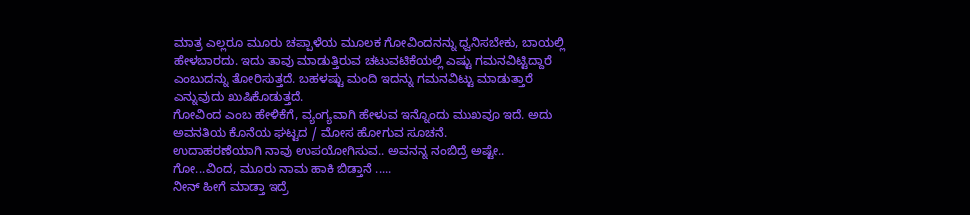ಮಾತ್ರ ಎಲ್ಲರೂ ಮೂರು ಚಪ್ಪಾಳೆಯ ಮೂಲಕ ಗೋವಿಂದನನ್ನು ಧ್ವನಿಸಬೇಕು, ಬಾಯಲ್ಲಿ ಹೇಳಬಾರದು. ಇದು ತಾವು ಮಾಡುತ್ತಿರುವ ಚಟುವಟಿಕೆಯಲ್ಲಿ ಎಷ್ಟು ಗಮನವಿಟ್ಟಿದ್ದಾರೆ ಎಂಬುದನ್ನು ತೋರಿಸುತ್ತದೆ. ಬಹಳಷ್ಟು ಮಂದಿ ಇದನ್ನು ಗಮನವಿಟ್ಟು ಮಾಡುತ್ತಾರೆ ಎನ್ನುವುದು ಖುಷಿಕೊಡುತ್ತದೆ.
ಗೋವಿಂದ ಎಂಬ ಹೇಳಿಕೆಗೆ, ವ್ಯಂಗ್ಯವಾಗಿ ಹೇಳುವ ಇನ್ನೊಂದು ಮುಖವೂ ಇದೆ. ಅದು ಅವನತಿಯ ಕೊನೆಯ ಘಟ್ಟದ / ಮೋಸ ಹೋಗುವ ಸೂಚನೆ.
ಉದಾಹರಣೆಯಾಗಿ ನಾವು ಉಪಯೋಗಿಸುವ.. ಅವನನ್ನ ನಂಬಿದ್ರೆ ಅಷ್ಟೇ.. ಗೋ...ವಿಂದ, ಮೂರು ನಾಮ ಹಾಕಿ ಬಿಡ್ತಾನೆ .....
ನೀನ್ ಹೀಗೆ ಮಾಡ್ತಾ ಇದ್ರೆ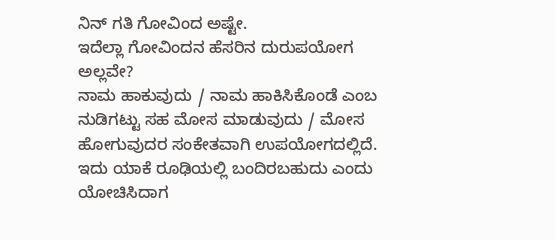ನಿನ್ ಗತಿ ಗೋವಿಂದ ಅಷ್ಟೇ.
ಇದೆಲ್ಲಾ ಗೋವಿಂದನ ಹೆಸರಿನ ದುರುಪಯೋಗ ಅಲ್ಲವೇ?
ನಾಮ ಹಾಕುವುದು / ನಾಮ ಹಾಕಿಸಿಕೊಂಡೆ ಎಂಬ ನುಡಿಗಟ್ಟು ಸಹ ಮೋಸ ಮಾಡುವುದು / ಮೋಸ ಹೋಗುವುದರ ಸಂಕೇತವಾಗಿ ಉಪಯೋಗದಲ್ಲಿದೆ.
ಇದು ಯಾಕೆ ರೂಢಿಯಲ್ಲಿ ಬಂದಿರಬಹುದು ಎಂದು ಯೋಚಿಸಿದಾಗ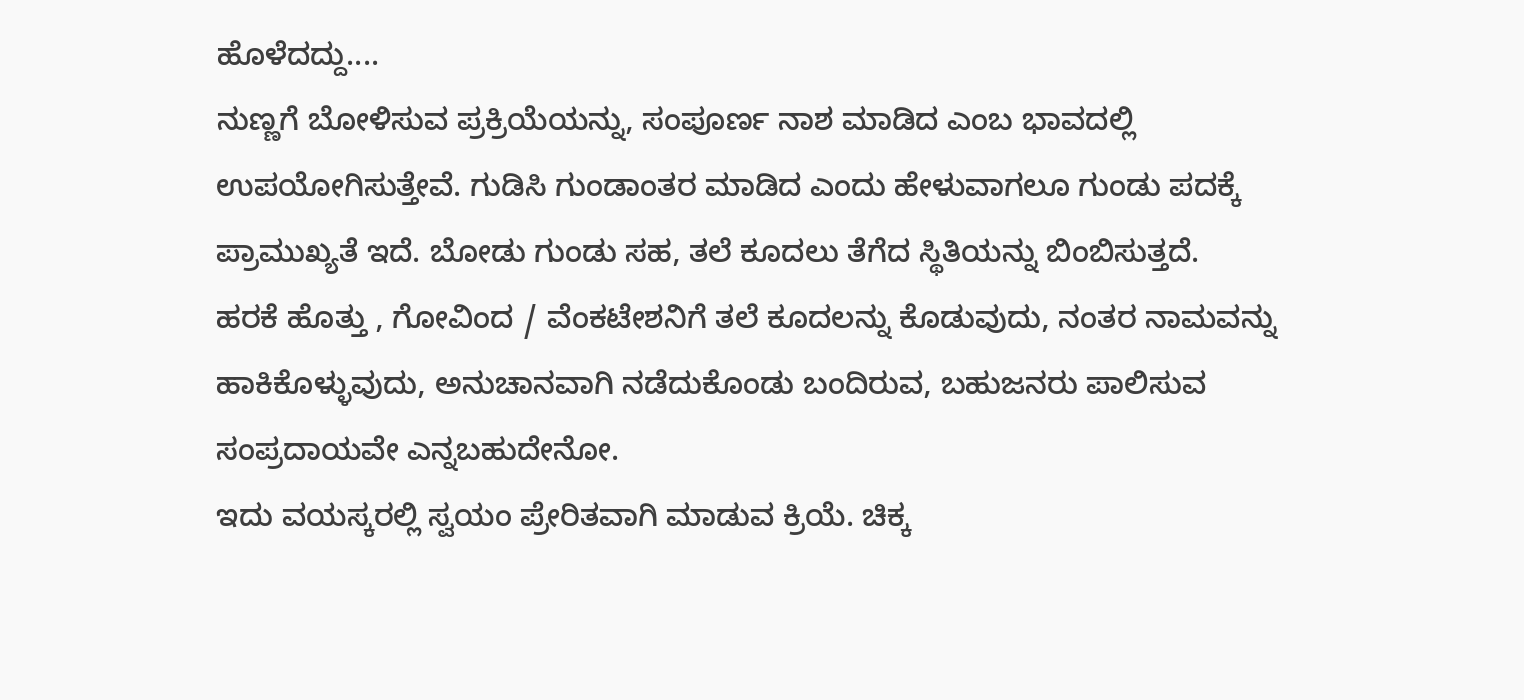ಹೊಳೆದದ್ದು....
ನುಣ್ಣಗೆ ಬೋಳಿಸುವ ಪ್ರಕ್ರಿಯೆಯನ್ನು, ಸಂಪೂರ್ಣ ನಾಶ ಮಾಡಿದ ಎಂಬ ಭಾವದಲ್ಲಿ ಉಪಯೋಗಿಸುತ್ತೇವೆ. ಗುಡಿಸಿ ಗುಂಡಾಂತರ ಮಾಡಿದ ಎಂದು ಹೇಳುವಾಗಲೂ ಗುಂಡು ಪದಕ್ಕೆ ಪ್ರಾಮುಖ್ಯತೆ ಇದೆ. ಬೋಡು ಗುಂಡು ಸಹ, ತಲೆ ಕೂದಲು ತೆಗೆದ ಸ್ಥಿತಿಯನ್ನು ಬಿಂಬಿಸುತ್ತದೆ.
ಹರಕೆ ಹೊತ್ತು , ಗೋವಿಂದ / ವೆಂಕಟೇಶನಿಗೆ ತಲೆ ಕೂದಲನ್ನು ಕೊಡುವುದು, ನಂತರ ನಾಮವನ್ನು ಹಾಕಿಕೊಳ್ಳುವುದು, ಅನುಚಾನವಾಗಿ ನಡೆದುಕೊಂಡು ಬಂದಿರುವ, ಬಹುಜನರು ಪಾಲಿಸುವ ಸಂಪ್ರದಾಯವೇ ಎನ್ನಬಹುದೇನೋ.
ಇದು ವಯಸ್ಕರಲ್ಲಿ ಸ್ವಯಂ ಪ್ರೇರಿತವಾಗಿ ಮಾಡುವ ಕ್ರಿಯೆ. ಚಿಕ್ಕ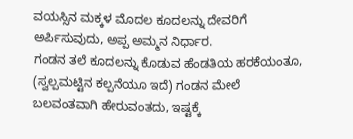ವಯಸ್ಸಿನ ಮಕ್ಕಳ ಮೊದಲ ಕೂದಲನ್ನು ದೇವರಿಗೆ ಅರ್ಪಿಸುವುದು, ಅಪ್ಪ ಅಮ್ಮನ ನಿರ್ಧಾರ.
ಗಂಡನ ತಲೆ ಕೂದಲನ್ನು ಕೊಡುವ ಹೆಂಡತಿಯ ಹರಕೆಯಂತೂ, (ಸ್ವಲ್ಪಮಟ್ಟಿನ ಕಲ್ಪನೆಯೂ ಇದೆ) ಗಂಡನ ಮೇಲೆ ಬಲವಂತವಾಗಿ ಹೇರುವಂತದು, ಇಷ್ಟಕ್ಕೆ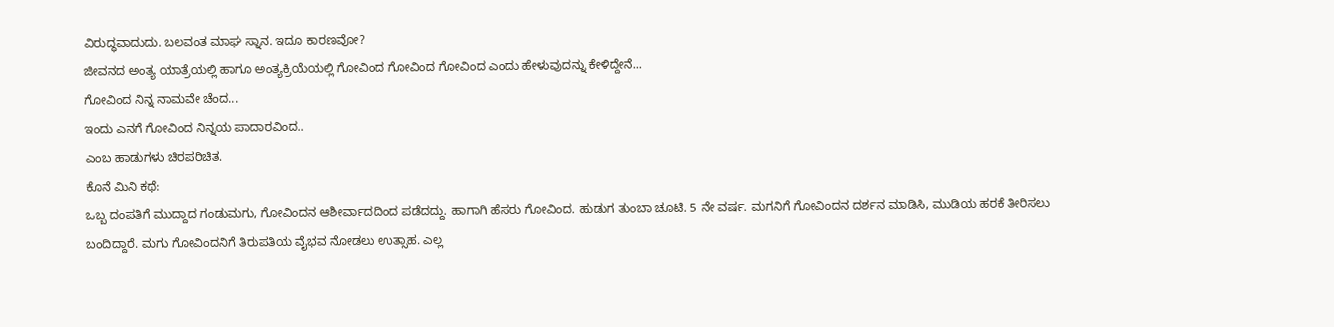ವಿರುದ್ಧವಾದುದು. ಬಲವಂತ ಮಾಘ ಸ್ನಾನ. ಇದೂ ಕಾರಣವೋ?
ಜೀವನದ ಅಂತ್ಯ ಯಾತ್ರೆಯಲ್ಲಿ ಹಾಗೂ ಅಂತ್ಯಕ್ರಿಯೆಯಲ್ಲಿ ಗೋವಿಂದ ಗೋವಿಂದ ಗೋವಿಂದ ಎಂದು ಹೇಳುವುದನ್ನು ಕೇಳಿದ್ದೇನೆ...
ಗೋವಿಂದ ನಿನ್ನ ನಾಮವೇ ಚೆಂದ...
ಇಂದು ಎನಗೆ ಗೋವಿಂದ ನಿನ್ನಯ ಪಾದಾರವಿಂದ..
ಎಂಬ ಹಾಡುಗಳು ಚಿರಪರಿಚಿತ.
ಕೊನೆ ಮಿನಿ ಕಥೆ:
ಒಬ್ಬ ದಂಪತಿಗೆ ಮುದ್ದಾದ ಗಂಡುಮಗು, ಗೋವಿಂದನ ಆಶೀರ್ವಾದದಿಂದ ಪಡೆದದ್ದು. ಹಾಗಾಗಿ ಹೆಸರು ಗೋವಿಂದ. ಹುಡುಗ ತುಂಬಾ ಚೂಟಿ. 5 ನೇ ವರ್ಷ. ಮಗನಿಗೆ ಗೋವಿಂದನ ದರ್ಶನ ಮಾಡಿಸಿ, ಮುಡಿಯ ಹರಕೆ ತೀರಿಸಲು ಬಂದಿದ್ದಾರೆ. ಮಗು ಗೋವಿಂದನಿಗೆ ತಿರುಪತಿಯ ವೈಭವ ನೋಡಲು ಉತ್ಸಾಹ. ಎಲ್ಲ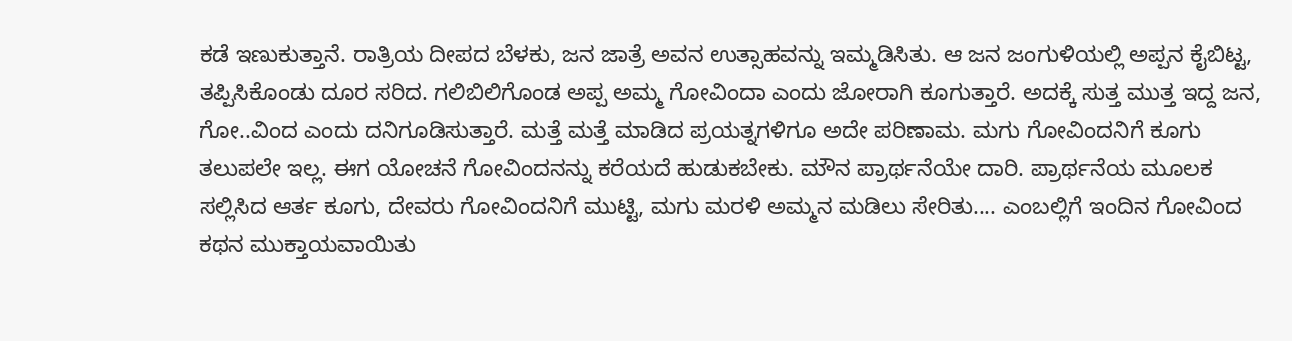ಕಡೆ ಇಣುಕುತ್ತಾನೆ. ರಾತ್ರಿಯ ದೀಪದ ಬೆಳಕು, ಜನ ಜಾತ್ರೆ ಅವನ ಉತ್ಸಾಹವನ್ನು ಇಮ್ಮಡಿಸಿತು. ಆ ಜನ ಜಂಗುಳಿಯಲ್ಲಿ ಅಪ್ಪನ ಕೈಬಿಟ್ಟ, ತಪ್ಪಿಸಿಕೊಂಡು ದೂರ ಸರಿದ. ಗಲಿಬಿಲಿಗೊಂಡ ಅಪ್ಪ ಅಮ್ಮ ಗೋವಿಂದಾ ಎಂದು ಜೋರಾಗಿ ಕೂಗುತ್ತಾರೆ. ಅದಕ್ಕೆ ಸುತ್ತ ಮುತ್ತ ಇದ್ದ ಜನ, ಗೋ..ವಿಂದ ಎಂದು ದನಿಗೂಡಿಸುತ್ತಾರೆ. ಮತ್ತೆ ಮತ್ತೆ ಮಾಡಿದ ಪ್ರಯತ್ನಗಳಿಗೂ ಅದೇ ಪರಿಣಾಮ. ಮಗು ಗೋವಿಂದನಿಗೆ ಕೂಗು ತಲುಪಲೇ ಇಲ್ಲ. ಈಗ ಯೋಚನೆ ಗೋವಿಂದನನ್ನು ಕರೆಯದೆ ಹುಡುಕಬೇಕು. ಮೌನ ಪ್ರಾರ್ಥನೆಯೇ ದಾರಿ. ಪ್ರಾರ್ಥನೆಯ ಮೂಲಕ ಸಲ್ಲಿಸಿದ ಆರ್ತ ಕೂಗು, ದೇವರು ಗೋವಿಂದನಿಗೆ ಮುಟ್ಟಿ, ಮಗು ಮರಳಿ ಅಮ್ಮನ ಮಡಿಲು ಸೇರಿತು.... ಎಂಬಲ್ಲಿಗೆ ಇಂದಿನ ಗೋವಿಂದ ಕಥನ ಮುಕ್ತಾಯವಾಯಿತು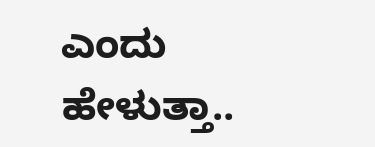ಎಂದು ಹೇಳುತ್ತಾ..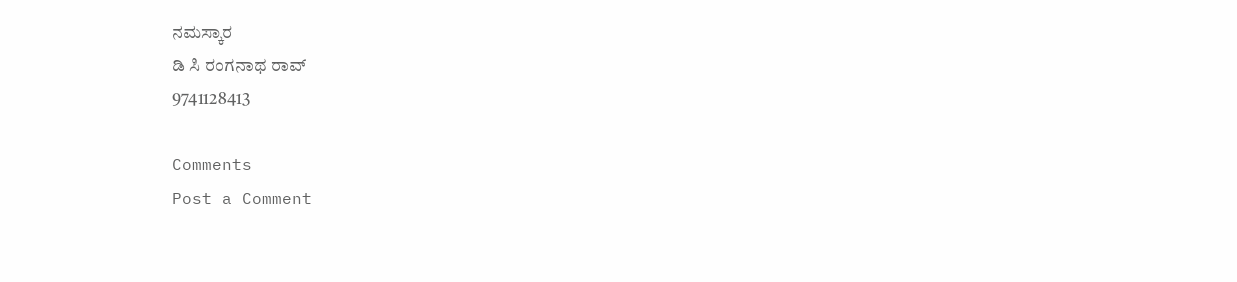ನಮಸ್ಕಾರ
ಡಿ ಸಿ ರಂಗನಾಥ ರಾವ್
9741128413

Comments
Post a Comment